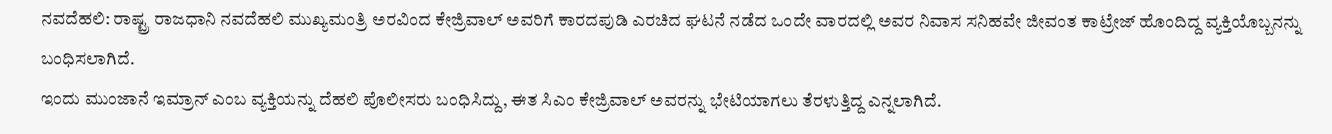ನವದೆಹಲಿ: ರಾಷ್ಟ್ರ ರಾಜಧಾನಿ ನವದೆಹಲಿ ಮುಖ್ಯಮಂತ್ರಿ ಅರವಿಂದ ಕೇಜ್ರಿವಾಲ್ ಅವರಿಗೆ ಕಾರದಪುಡಿ ಎರಚಿದ ಘಟನೆ ನಡೆದ ಒಂದೇ ವಾರದಲ್ಲಿ ಅವರ ನಿವಾಸ ಸನಿಹವೇ ಜೀವಂತ ಕಾಟ್ರೇಜ್ ಹೊಂದಿದ್ದ ವ್ಯಕ್ತಿಯೊಬ್ಬನನ್ನು ಬಂಧಿಸಲಾಗಿದೆ.
ಇಂದು ಮುಂಜಾನೆ ಇಮ್ರಾನ್ ಎಂಬ ವ್ಯಕ್ತಿಯನ್ನು ದೆಹಲಿ ಪೊಲೀಸರು ಬಂಧಿಸಿದ್ದು, ಈತ ಸಿಎಂ ಕೇಜ್ರಿವಾಲ್ ಅವರನ್ನು ಭೇಟಿಯಾಗಲು ತೆರಳುತ್ತಿದ್ದ ಎನ್ನಲಾಗಿದೆ.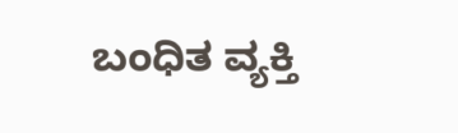ಬಂಧಿತ ವ್ಯಕ್ತಿ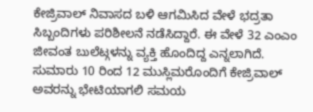ಕೇಜ್ರಿವಾಲ್ ನಿವಾಸದ ಬಳಿ ಆಗಮಿಸಿದ ವೇಳೆ ಭದ್ರತಾ ಸಿಬ್ಬಂದಿಗಳು ಪರಿಶೀಲನೆ ನಡೆಸಿದ್ದಾರೆ. ಈ ವೇಳೆ 32 ಎಂಎಂ ಜೀವಂತ ಬುಲೆಟ್ಗಳನ್ನು ವ್ಯಕ್ತಿ ಹೊಂದಿದ್ದ ಎನ್ನಲಾಗಿದೆ. ಸುಮಾರು 10 ರಿಂದ 12 ಮುಸ್ಲಿಮರೊಂದಿಗೆ ಕೇಜ್ರಿವಾಲ್ ಅವರನ್ನು ಭೇಟಿಯಾಗಲಿ ಸಮಯ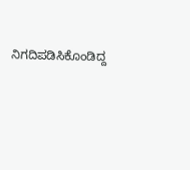ನಿಗದಿಪಡಿಸಿಕೊಂಡಿದ್ದ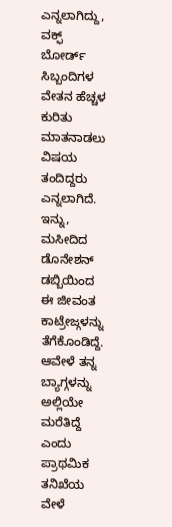ಎನ್ನಲಾಗಿದ್ದು, ವಕ್ಫ್ ಬೋರ್ಡ್ ಸಿಬ್ಬಂದಿಗಳ ವೇತನ ಹೆಚ್ಚಳ ಕುರಿತು ಮಾತನಾಡಲು ವಿಷಯ ತಂದಿದ್ದರು ಎನ್ನಲಾಗಿದೆ.
ಇನ್ನು, ಮಸೀದಿದ ಡೊನೇಶನ್ ಡಬ್ಬಿಯಿಂದ ಈ ಜೀವಂತ ಕಾಟ್ರೇಜ್ಗಳನ್ನು ತೆಗೆಕೊಂಡಿದ್ದೆ. ಆವೇಳೆ ತನ್ನ ಬ್ಯಾಗ್ಗಳನ್ನು ಅಲ್ಲಿಯೇ ಮರೆತಿದ್ದೆ ಎಂದು ಪ್ರಾಥಮಿಕ ತನಿಖೆಯ ವೇಳೆ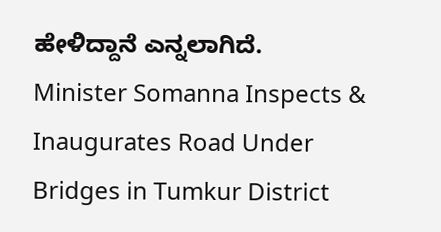ಹೇಳಿದ್ದಾನೆ ಎನ್ನಲಾಗಿದೆ.
Minister Somanna Inspects & Inaugurates Road Under Bridges in Tumkur District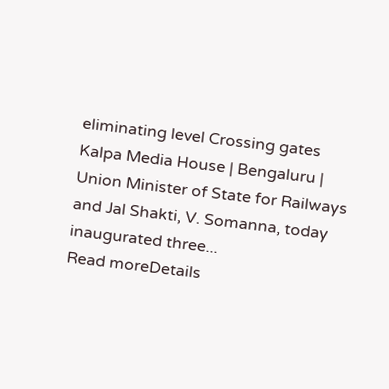eliminating level Crossing gates
Kalpa Media House | Bengaluru | Union Minister of State for Railways and Jal Shakti, V. Somanna, today inaugurated three...
Read moreDetails